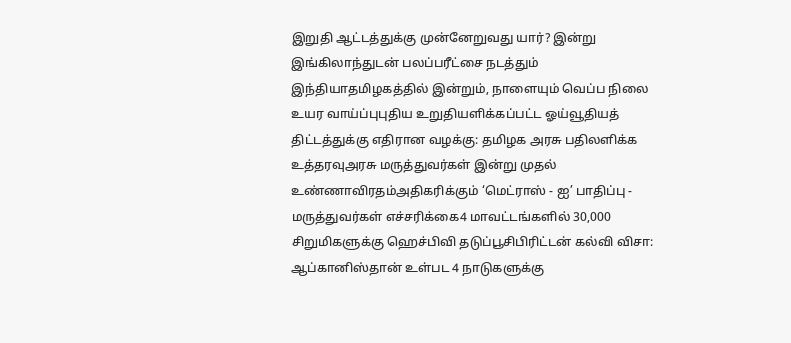இறுதி ஆட்டத்துக்கு முன்னேறுவது யார்? இன்று இங்கிலாந்துடன் பலப்பரீட்சை நடத்தும் இந்தியாதமிழகத்தில் இன்றும், நாளையும் வெப்ப நிலை உயர வாய்ப்புபுதிய உறுதியளிக்கப்பட்ட ஓய்வூதியத் திட்டத்துக்கு எதிரான வழக்கு: தமிழக அரசு பதிலளிக்க உத்தரவுஅரசு மருத்துவர்கள் இன்று முதல் உண்ணாவிரதம்அதிகரிக்கும் ‘மெட்ராஸ் - ஐ’ பாதிப்பு - மருத்துவர்கள் எச்சரிக்கை4 மாவட்டங்களில் 30,000 சிறுமிகளுக்கு ஹெச்பிவி தடுப்பூசிபிரிட்டன் கல்வி விசா: ஆப்கானிஸ்தான் உள்பட 4 நாடுகளுக்கு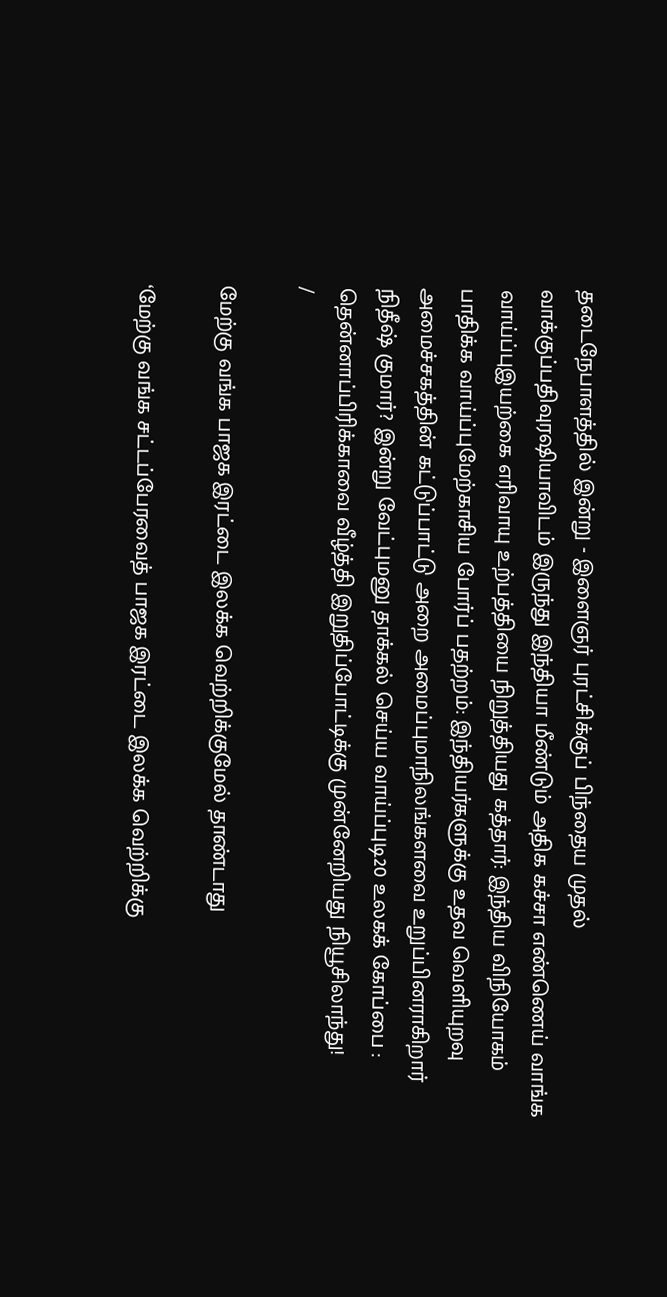தடைநேபாளத்தில் இன்று - இளைஞர் புரட்சிக்குப் பிந்தைய முதல் வாக்குப்பதிவுரஷியாவிடம் இருந்து இந்தியா மீண்டும் அதிக கச்சா எண்ணெய் வாங்க வாய்ப்புஇயற்கை எரிவாயு உற்பத்தியை நிறுத்தியது கத்தார்: இந்திய விநியோகம் பாதிக்க வாய்ப்புமேற்காசிய போர்ப் பதற்றம்: இந்தியர்களுக்கு உதவ வெளியுறவு அமைச்சகத்தின் கட்டுப்பாட்டு அறை அமைப்புமாநிலங்களவை உறுப்பினராகிறார் நிதீஷ் குமார்? இன்று வேட்புமனு தாக்கல் செய்ய வாய்ப்புடி20 உலகக் கோப்பை : தென்னாப்பிரிக்காவை வீழ்த்தி இறுதிப்போட்டிக்கு முன்னேறியது நியூசிலாந்து!
/

மேற்கு வங்க பாஜக இரட்டை இலக்க வெற்றிக்குமேல் தாண்டாது

‘மேற்கு வங்க சட்டப்பேரவைத் பாஜக இரட்டை இலக்க வெற்றிக்கு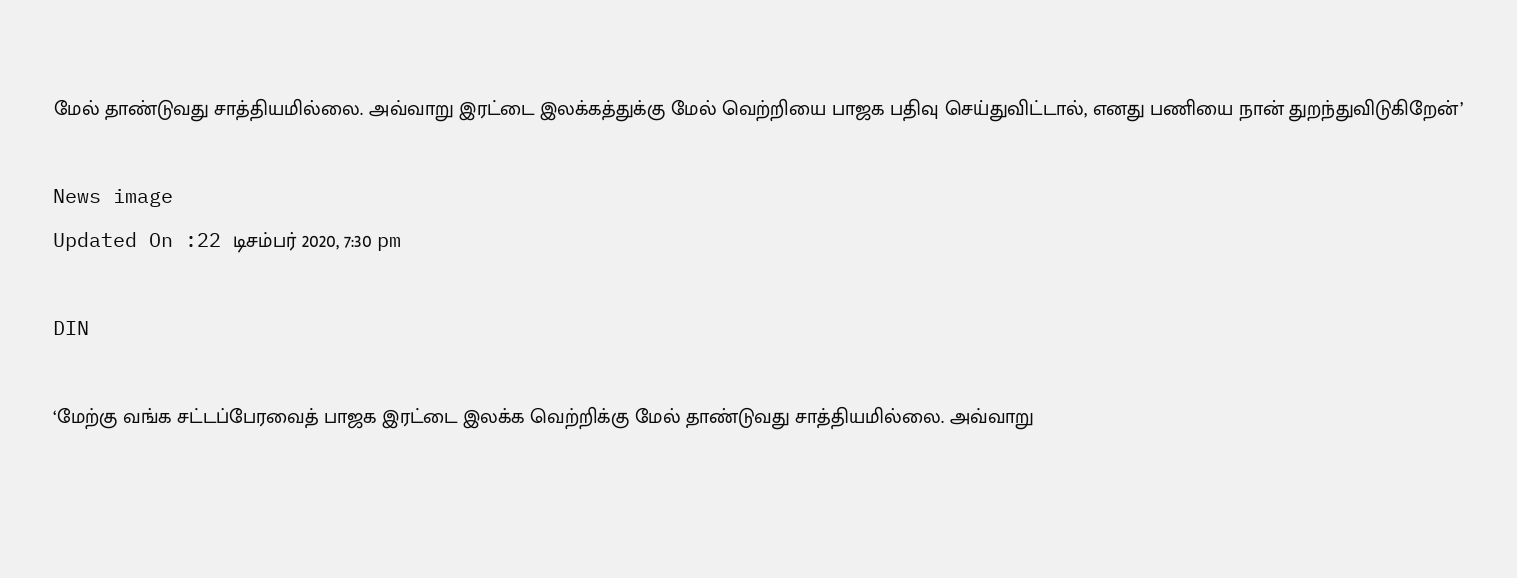மேல் தாண்டுவது சாத்தியமில்லை. அவ்வாறு இரட்டை இலக்கத்துக்கு மேல் வெற்றியை பாஜக பதிவு செய்துவிட்டால், எனது பணியை நான் துறந்துவிடுகிறேன்’

News image
Updated On :22 டிசம்பர் 2020, 7:30 pm

DIN

‘மேற்கு வங்க சட்டப்பேரவைத் பாஜக இரட்டை இலக்க வெற்றிக்கு மேல் தாண்டுவது சாத்தியமில்லை. அவ்வாறு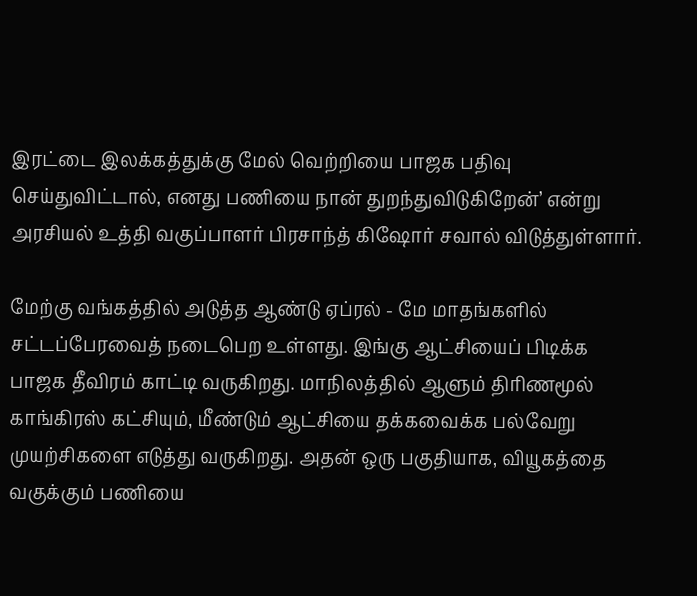இரட்டை இலக்கத்துக்கு மேல் வெற்றியை பாஜக பதிவு செய்துவிட்டால், எனது பணியை நான் துறந்துவிடுகிறேன்’ என்று அரசியல் உத்தி வகுப்பாளர் பிரசாந்த் கிஷோர் சவால் விடுத்துள்ளார்.

மேற்கு வங்கத்தில் அடுத்த ஆண்டு ஏப்ரல் - மே மாதங்களில் சட்டப்பேரவைத் நடைபெற உள்ளது. இங்கு ஆட்சியைப் பிடிக்க பாஜக தீவிரம் காட்டி வருகிறது. மாநிலத்தில் ஆளும் திரிணமூல் காங்கிரஸ் கட்சியும், மீண்டும் ஆட்சியை தக்கவைக்க பல்வேறு முயற்சிகளை எடுத்து வருகிறது. அதன் ஒரு பகுதியாக, வியூகத்தை வகுக்கும் பணியை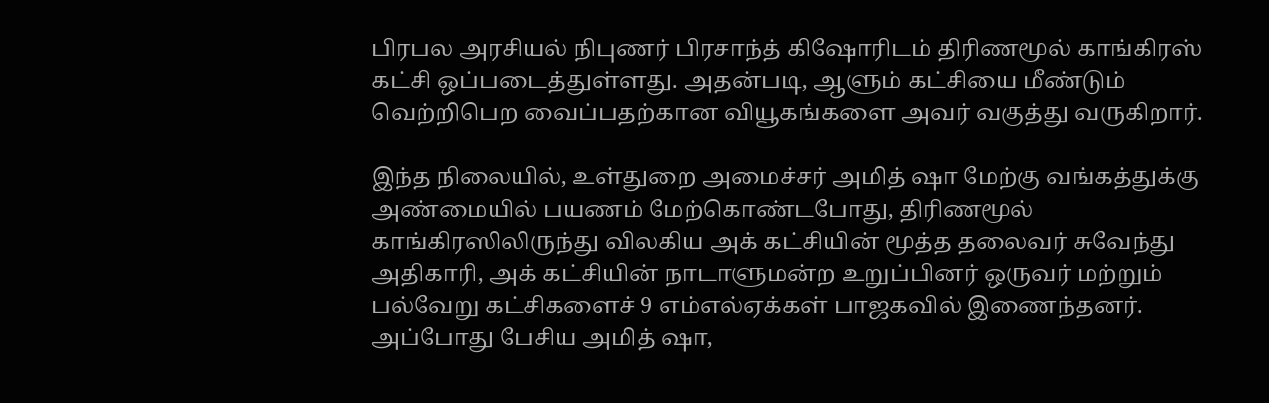பிரபல அரசியல் நிபுணர் பிரசாந்த் கிஷோரிடம் திரிணமூல் காங்கிரஸ் கட்சி ஒப்படைத்துள்ளது. அதன்படி, ஆளும் கட்சியை மீண்டும் வெற்றிபெற வைப்பதற்கான வியூகங்களை அவர் வகுத்து வருகிறார்.

இந்த நிலையில், உள்துறை அமைச்சர் அமித் ஷா மேற்கு வங்கத்துக்கு அண்மையில் பயணம் மேற்கொண்டபோது, திரிணமூல் காங்கிரஸிலிருந்து விலகிய அக் கட்சியின் மூத்த தலைவர் சுவேந்து அதிகாரி, அக் கட்சியின் நாடாளுமன்ற உறுப்பினர் ஒருவர் மற்றும் பல்வேறு கட்சிகளைச் 9 எம்எல்ஏக்கள் பாஜகவில் இணைந்தனர். அப்போது பேசிய அமித் ஷா,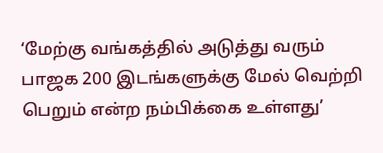‘மேற்கு வங்கத்தில் அடுத்து வரும் பாஜக 200 இடங்களுக்கு மேல் வெற்றி பெறும் என்ற நம்பிக்கை உள்ளது’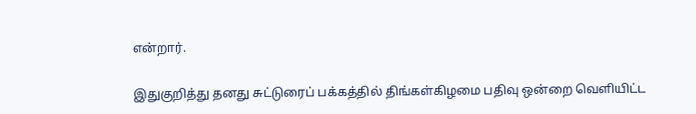என்றார்.

இதுகுறித்து தனது சுட்டுரைப் பக்கத்தில் திங்கள்கிழமை பதிவு ஒன்றை வெளியிட்ட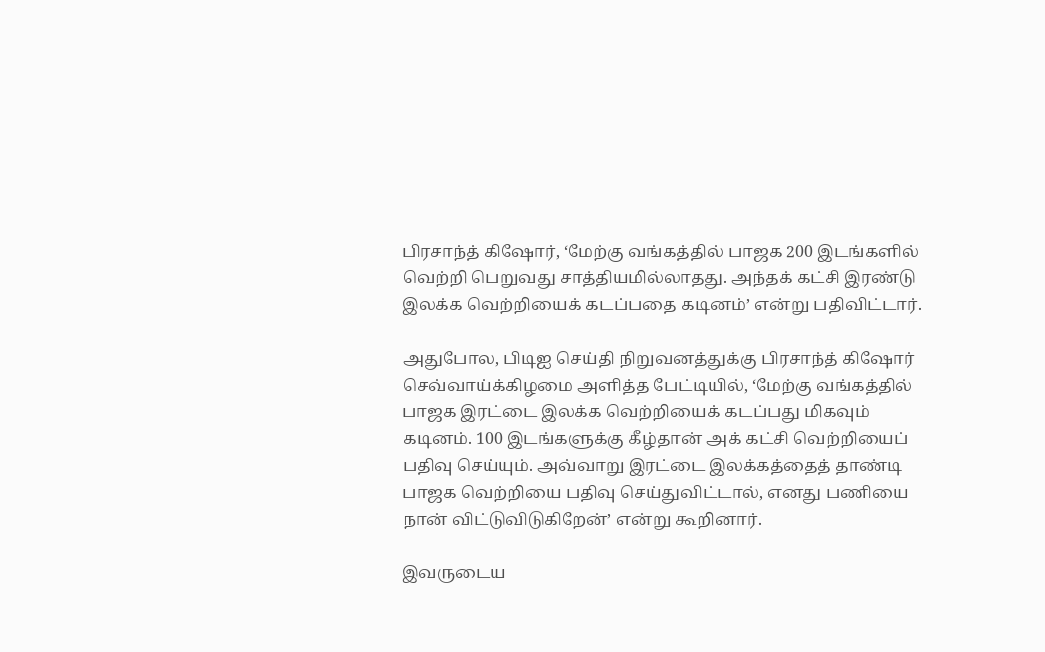பிரசாந்த் கிஷோர், ‘மேற்கு வங்கத்தில் பாஜக 200 இடங்களில் வெற்றி பெறுவது சாத்தியமில்லாதது. அந்தக் கட்சி இரண்டு இலக்க வெற்றியைக் கடப்பதை கடினம்’ என்று பதிவிட்டார்.

அதுபோல, பிடிஐ செய்தி நிறுவனத்துக்கு பிரசாந்த் கிஷோர் செவ்வாய்க்கிழமை அளித்த பேட்டியில், ‘மேற்கு வங்கத்தில் பாஜக இரட்டை இலக்க வெற்றியைக் கடப்பது மிகவும் கடினம். 100 இடங்களுக்கு கீழ்தான் அக் கட்சி வெற்றியைப் பதிவு செய்யும். அவ்வாறு இரட்டை இலக்கத்தைத் தாண்டி பாஜக வெற்றியை பதிவு செய்துவிட்டால், எனது பணியை நான் விட்டுவிடுகிறேன்’ என்று கூறினார்.

இவருடைய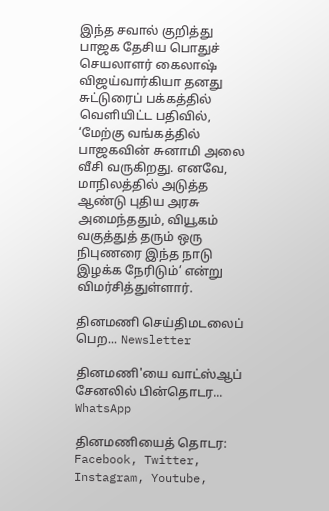இந்த சவால் குறித்து பாஜக தேசிய பொதுச் செயலாளர் கைலாஷ் விஜய்வார்கியா தனது சுட்டுரைப் பக்கத்தில் வெளியிட்ட பதிவில், ‘மேற்கு வங்கத்தில் பாஜகவின் சுனாமி அலை வீசி வருகிறது. எனவே, மாநிலத்தில் அடுத்த ஆண்டு புதிய அரசு அமைந்ததும், வியூகம் வகுத்துத் தரும் ஒரு நிபுணரை இந்த நாடு இழக்க நேரிடும்’ என்று விமர்சித்துள்ளார்.

தினமணி செய்திமடலைப் பெற... Newsletter

தினமணி'யை வாட்ஸ்ஆப் சேனலில் பின்தொடர... WhatsApp

தினமணியைத் தொடர: Facebook, Twitter, Instagram, Youtube,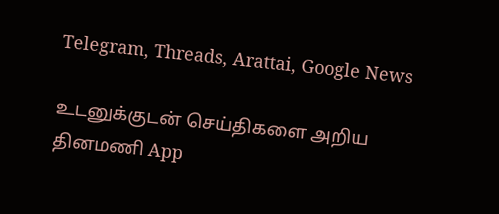Telegram, Threads, Arattai, Google News

உடனுக்குடன் செய்திகளை அறிய தினமணி App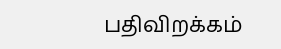பதிவிறக்கம்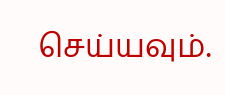செய்யவும்.